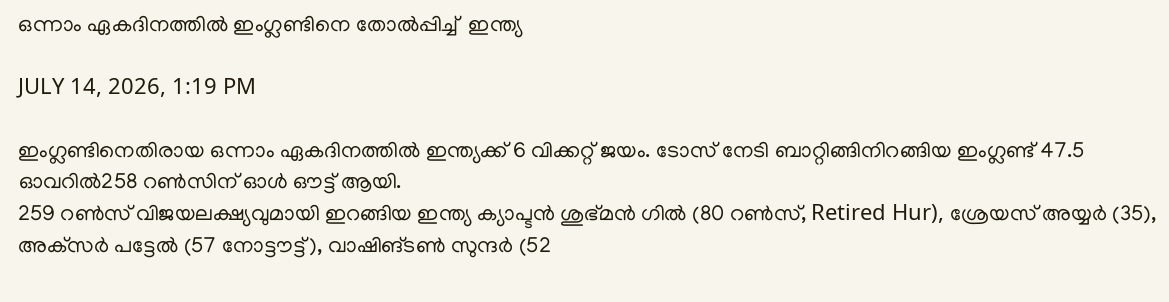ഒന്നാം ഏകദിനത്തിൽ ഇംഗ്ലണ്ടിനെ തോൽപ്പിച്ച്  ഇന്ത്യ

JULY 14, 2026, 1:19 PM

ഇംഗ്ലണ്ടിനെതിരായ ഒന്നാം ഏകദിനത്തിൽ ഇന്ത്യക്ക് 6 വിക്കറ്റ് ജയം. ടോസ് നേടി ബാറ്റിങ്ങിനിറങ്ങിയ ഇംഗ്ലണ്ട് 47.5 ഓവറിൽ258 റൺസിന് ഓൾ ഔട്ട് ആയി.
259 റൺസ് വിജയലക്ഷ്യവുമായി ഇറങ്ങിയ ഇന്ത്യ ക്യാപ്ടൻ ശുഭ്മൻ ഗിൽ (80 റൺസ്, Retired Hur), ശ്രേയസ് അയ്യർ (35), അക്‌സർ പട്ടേൽ (57 നോട്ടൗട്ട്), വാഷിങ്ടൺ സുന്ദർ (52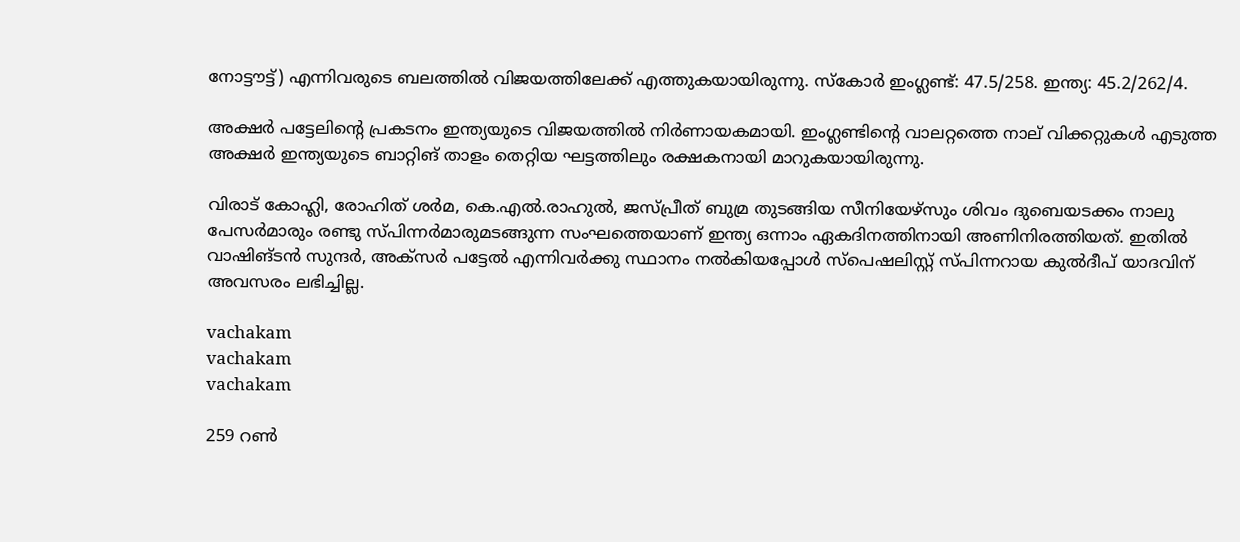നോട്ടൗട്ട്) എന്നിവരുടെ ബലത്തിൽ വിജയത്തിലേക്ക് എത്തുകയായിരുന്നു. സ്‌കോർ ഇംഗ്ലണ്ട്: 47.5/258. ഇന്ത്യ: 45.2/262/4.

അക്ഷർ പട്ടേലിന്റെ പ്രകടനം ഇന്ത്യയുടെ വിജയത്തിൽ നിർണായകമായി. ഇംഗ്ലണ്ടിന്റെ വാലറ്റത്തെ നാല് വിക്കറ്റുകൾ എടുത്ത അക്ഷർ ഇന്ത്യയുടെ ബാറ്റിങ് താളം തെറ്റിയ ഘട്ടത്തിലും രക്ഷകനായി മാറുകയായിരുന്നു.

വിരാട് കോഹ്ലി, രോഹിത് ശർമ, കെ.എൽ.രാഹുൽ, ജസ്പ്രീത് ബുമ്ര തുടങ്ങിയ സീനിയേഴ്‌സും ശിവം ദുബെയടക്കം നാലു പേസർമാരും രണ്ടു സ്പിന്നർമാരുമടങ്ങുന്ന സംഘത്തെയാണ് ഇന്ത്യ ഒന്നാം ഏകദിനത്തിനായി അണിനിരത്തിയത്. ഇതിൽ വാഷിങ്ടൻ സുന്ദർ, അക്‌സർ പട്ടേൽ എന്നിവർക്കു സ്ഥാനം നൽകിയപ്പോൾ സ്‌പെഷലിസ്റ്റ് സ്പിന്നറായ കുൽദീപ് യാദവിന് അവസരം ലഭിച്ചില്ല.

vachakam
vachakam
vachakam

259 റൺ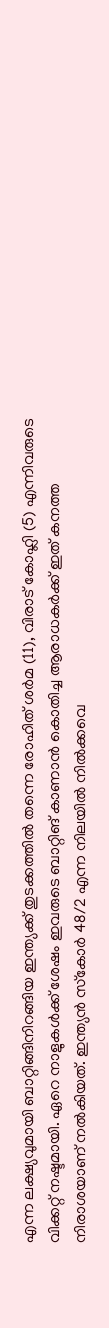എന്ന ലക്ഷ്യവുമായി ബാറ്റിങ്ങിനിറങ്ങിയ ഇന്ത്യക്ക് തുടക്കത്തിൽ തന്നെ രോഹിത് ശർമ (11), വിരാട് കോഹ്ലി (5) എന്നിവരുടെ വിക്കറ്റ് നഷ്ടമായി. ഏറെ നാളുകൾക്ക് ശേഷം ഇവരുടെ ബാറ്റിങ് കാണാൻ കൊതിച്ച ആരാധകർക്ക് ഇത് കനത്ത നിരാശയാണ് നൽകിയത്. ഇന്ത്യൻ സ്‌കോർ 48/2 എന്ന നിലയിൽ നിൽക്കവെ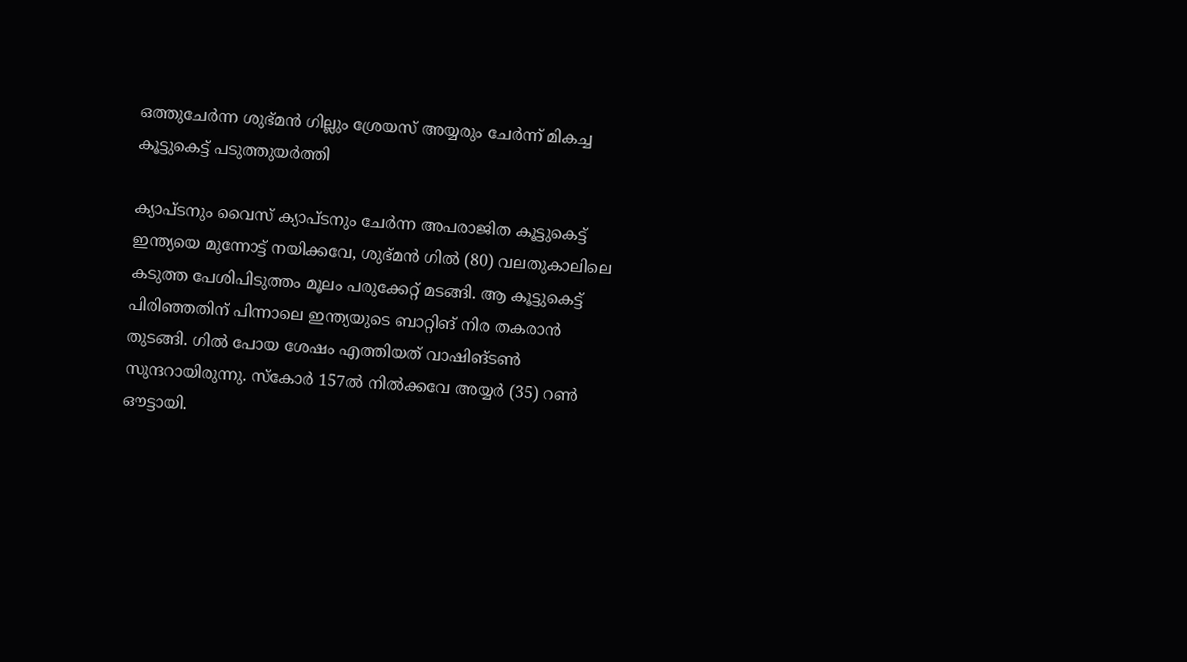ഒത്തുചേർന്ന ശുഭ്മൻ ഗില്ലും ശ്രേയസ് അയ്യരും ചേർന്ന് മികച്ച കൂട്ടുകെട്ട് പടുത്തുയർത്തി

ക്യാപ്ടനും വൈസ് ക്യാപ്ടനും ചേർന്ന അപരാജിത കൂട്ടുകെട്ട് ഇന്ത്യയെ മുന്നോട്ട് നയിക്കവേ, ശുഭ്മൻ ഗിൽ (80) വലതുകാലിലെ കടുത്ത പേശിപിടുത്തം മൂലം പരുക്കേറ്റ് മടങ്ങി. ആ കൂട്ടുകെട്ട് പിരിഞ്ഞതിന് പിന്നാലെ ഇന്ത്യയുടെ ബാറ്റിങ് നിര തകരാൻ തുടങ്ങി. ഗിൽ പോയ ശേഷം എത്തിയത് വാഷിങ്ടൺ സുന്ദറായിരുന്നു. സ്‌കോർ 157ൽ നിൽക്കവേ അയ്യർ (35) റൺ ഔട്ടായി.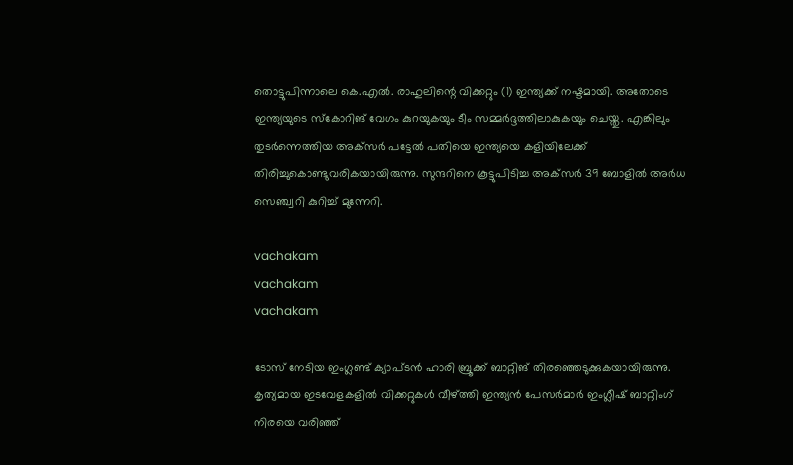തൊട്ടുപിന്നാലെ കെ.എൽ. രാഹുലിന്റെ വിക്കറ്റും (1) ഇന്ത്യക്ക് നഷ്ടമായി. അതോടെ ഇന്ത്യയുടെ സ്‌കോറിങ് വേഗം കുറയുകയും ടീം സമ്മർദ്ദത്തിലാകുകയും ചെയ്തു. എങ്കിലും തുടർന്നെത്തിയ അക്‌സർ പട്ടേൽ പതിയെ ഇന്ത്യയെ കളിയിലേക്ക് തിരിച്ചുകൊണ്ടുവരികയായിരുന്നു. സുന്ദറിനെ കൂട്ടുപിടിച്ച അക്‌സർ 39 ബോളിൽ അർധ സെഞ്ച്വറി കുറിച്ച് മുന്നേറി.

vachakam
vachakam
vachakam

ടോസ് നേടിയ ഇംഗ്ലണ്ട് ക്യാപ്ടൻ ഹാരി ബ്രൂക്ക് ബാറ്റിങ് തിരഞ്ഞെടുക്കുകയായിരുന്നു. കൃത്യമായ ഇടവേളകളിൽ വിക്കറ്റുകൾ വീഴ്ത്തി ഇന്ത്യൻ പേസർമാർ ഇംഗ്ലീഷ് ബാറ്റിംഗ് നിരയെ വരിഞ്ഞ്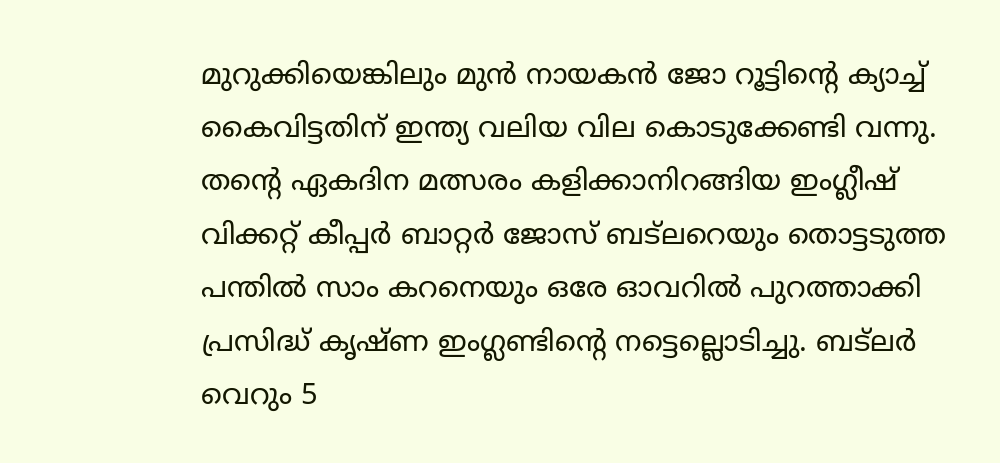മുറുക്കിയെങ്കിലും മുൻ നായകൻ ജോ റൂട്ടിന്റെ ക്യാച്ച് കൈവിട്ടതിന് ഇന്ത്യ വലിയ വില കൊടുക്കേണ്ടി വന്നു. തന്റെ ഏകദിന മത്സരം കളിക്കാനിറങ്ങിയ ഇംഗ്ലീഷ് വിക്കറ്റ് കീപ്പർ ബാറ്റർ ജോസ് ബട്‌ലറെയും തൊട്ടടുത്ത പന്തിൽ സാം കറനെയും ഒരേ ഓവറിൽ പുറത്താക്കി പ്രസിദ്ധ് കൃഷ്ണ ഇംഗ്ലണ്ടിന്റെ നട്ടെല്ലൊടിച്ചു. ബട്‌ലർ വെറും 5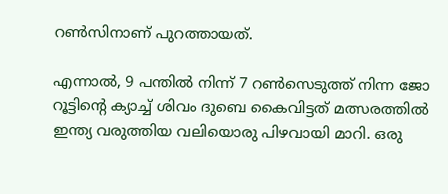റൺസിനാണ് പുറത്തായത്.

എന്നാൽ, 9 പന്തിൽ നിന്ന് 7 റൺസെടുത്ത് നിന്ന ജോ റൂട്ടിന്റെ ക്യാച്ച് ശിവം ദുബെ കൈവിട്ടത് മത്സരത്തിൽ ഇന്ത്യ വരുത്തിയ വലിയൊരു പിഴവായി മാറി. ഒരു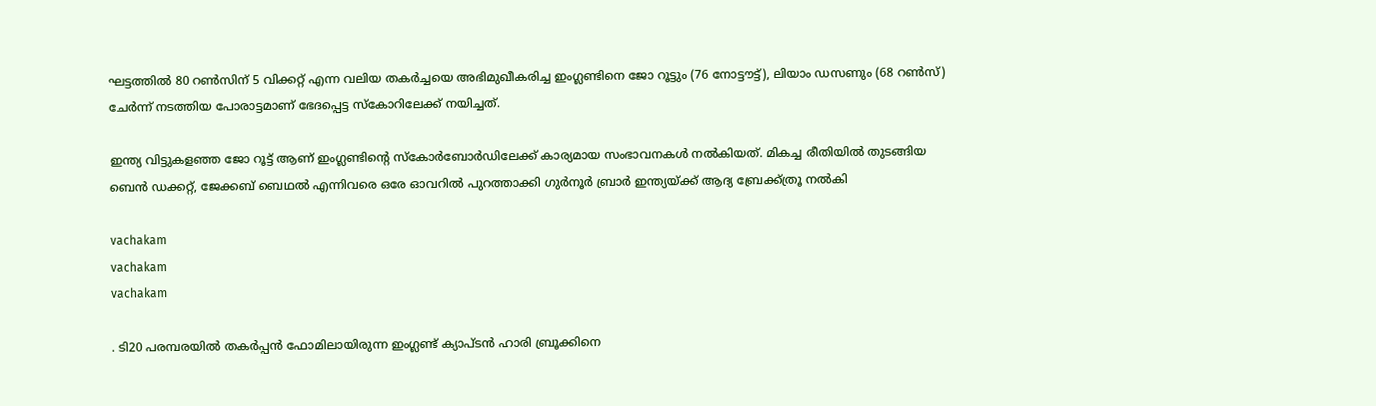ഘട്ടത്തിൽ 80 റൺസിന് 5 വിക്കറ്റ് എന്ന വലിയ തകർച്ചയെ അഭിമുഖീകരിച്ച ഇംഗ്ലണ്ടിനെ ജോ റൂട്ടും (76 നോട്ടൗട്ട്), ലിയാം ഡസണും (68 റൺസ്) ചേർന്ന് നടത്തിയ പോരാട്ടമാണ് ഭേദപ്പെട്ട സ്‌കോറിലേക്ക് നയിച്ചത്.

ഇന്ത്യ വിട്ടുകളഞ്ഞ ജോ റൂട്ട് ആണ് ഇംഗ്ലണ്ടിന്റെ സ്‌കോർബോർഡിലേക്ക് കാര്യമായ സംഭാവനകൾ നൽകിയത്. മികച്ച രീതിയിൽ തുടങ്ങിയ ബെൻ ഡക്കറ്റ്, ജേക്കബ് ബെഥൽ എന്നിവരെ ഒരേ ഓവറിൽ പുറത്താക്കി ഗുർനൂർ ബ്രാർ ഇന്ത്യയ്ക്ക് ആദ്യ ബ്രേക്ക്ത്രൂ നൽകി

vachakam
vachakam
vachakam

. ടി20 പരമ്പരയിൽ തകർപ്പൻ ഫോമിലായിരുന്ന ഇംഗ്ലണ്ട് ക്യാപ്ടൻ ഹാരി ബ്രൂക്കിനെ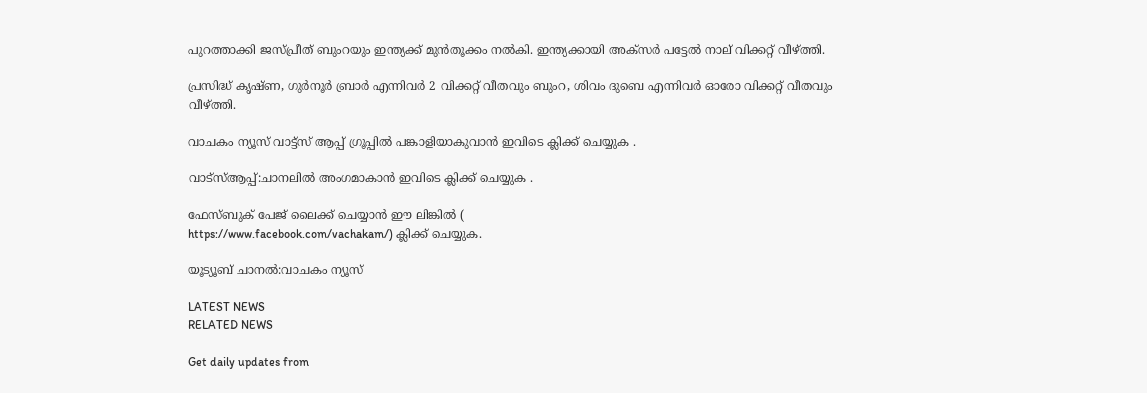പുറത്താക്കി ജസ്പ്രീത് ബുംറയും ഇന്ത്യക്ക് മുൻതൂക്കം നൽകി. ഇന്ത്യക്കായി അക്‌സർ പട്ടേൽ നാല് വിക്കറ്റ് വീഴ്ത്തി.

പ്രസിദ്ധ് കൃഷ്ണ, ഗുർനൂർ ബ്രാർ എന്നിവർ 2 വിക്കറ്റ് വീതവും ബുംറ, ശിവം ദുബെ എന്നിവർ ഓരോ വിക്കറ്റ് വീതവും വീഴ്ത്തി.

വാചകം ന്യൂസ് വാട്ട്സ് ആപ്പ് ഗ്രൂപ്പിൽ പങ്കാളിയാകുവാൻ ഇവിടെ ക്ലിക്ക് ചെയ്യുക .

വാട്സ്ആപ്പ്:ചാനലിൽ അംഗമാകാൻ ഇവിടെ ക്ലിക്ക് ചെയ്യുക .

ഫേസ്ബുക് പേജ് ലൈക്ക് ചെയ്യാൻ ഈ ലിങ്കിൽ (
https://www.facebook.com/vachakam/) ക്ലിക്ക് ചെയ്യുക.

യൂട്യൂബ് ചാനൽ:വാചകം ന്യൂസ്

LATEST NEWS
RELATED NEWS

Get daily updates from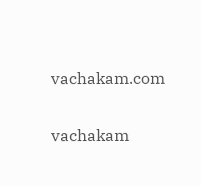vachakam.com

vachakam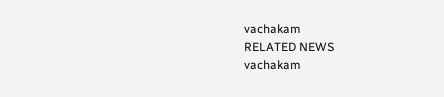vachakam
RELATED NEWS
vachakam